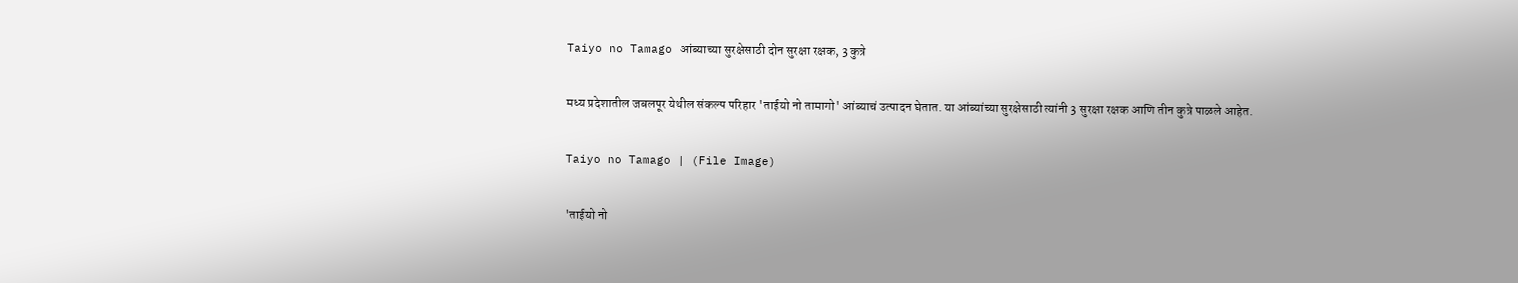Taiyo no Tamago आंब्याच्या सुरक्षेसाठी दोन सुरक्षा रक्षक, 3 कुत्रे

मध्य प्रदेशातील जबलपूर येथील संकल्प परिहार 'ताईयो नो तामागो' आंब्याचं उत्पादन घेतात. या आंब्यांच्या सुरक्षेसाठी त्यांनी 3 सुरक्षा रक्षक आणि तीन कुत्रे पाळले आहेत.

Taiyo no Tamago | (File Image)

'ताईयो नो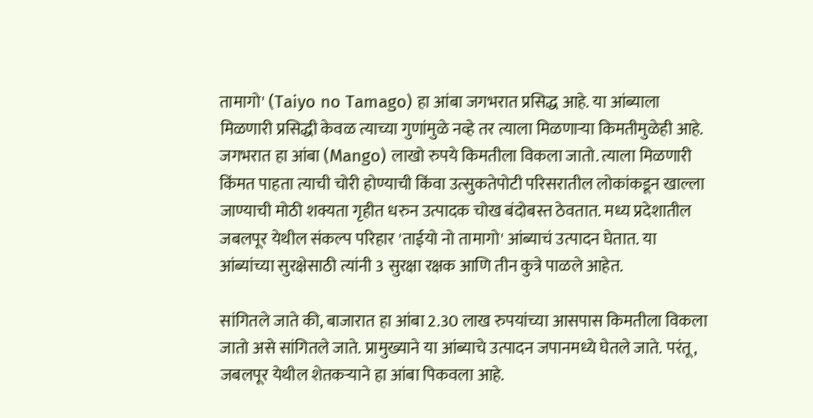तामागो' (Taiyo no Tamago) हा आंबा जगभरात प्रसिद्ध आहे. या आंब्याला मिळणारी प्रसिद्धी केवळ त्याच्या गुणांमुळे नव्हे तर त्याला मिळणाऱ्या किमतीमुळेही आहे. जगभरात हा आंबा (Mango) लाखो रुपये किमतीला विकला जातो. त्याला मिळणारी किंमत पाहता त्याची चोरी होण्याची किंवा उत्सुकतेपोटी परिसरातील लोकांकडून खाल्ला जाण्याची मोठी शक्यता गृहीत धरुन उत्पादक चोख बंदोबस्त ठेवतात. मध्य प्रदेशातील जबलपूर येथील संकल्प परिहार 'ताईयो नो तामागो' आंब्याचं उत्पादन घेतात. या आंब्यांच्या सुरक्षेसाठी त्यांनी 3 सुरक्षा रक्षक आणि तीन कुत्रे पाळले आहेत.

सांगितले जाते की, बाजारात हा आंबा 2.30 लाख रुपयांच्या आसपास किमतीला विकला जातो असे सांगितले जाते. प्रामुख्याने या आंब्याचे उत्पादन जपानमध्ये घेतले जाते. परंतू, जबलपूर येथील शेतकऱ्याने हा आंबा पिकवला आहे.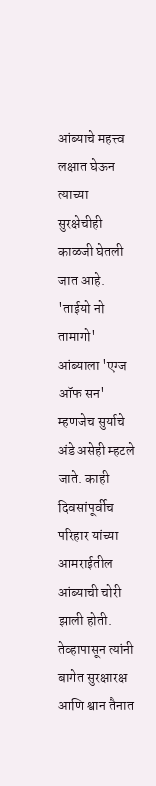आंब्याचे महत्त्व लक्षात घेऊन त्याच्या सुरक्षेचीही काळजी घेतली जात आहे. 'ताईयो नो तामागो' आंब्याला 'एग्ज ऑफ सन' म्हणजेच सुर्याचे अंडे असेही म्हटले जाते. काही दिवसांपूर्वीच परिहार यांच्या आमराईतील आंब्याची चोरी झाली होती. तेव्हापासून त्यांनी बागेत सुरक्षारक्ष आणि श्वान तैनात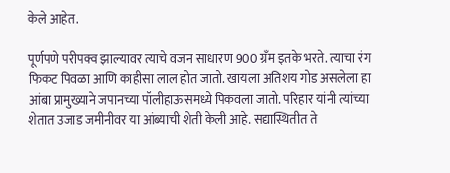केले आहेत.

पूर्णपणे परीपक्व झाल्यावर त्याचे वजन साधारण 900 ग्रँम इतके भरते. त्याचा रंग फिकट पिवळा आणि काहीसा लाल होत जातो. खायला अतिशय गोड असलेला हा आंबा प्रामुख्याने जपानच्या पॉलीहाऊसमध्ये पिकवला जातो. परिहार यांनी त्यांच्या शेतात उजाड जमीनीवर या आंब्याची शेती केली आहे. सद्यास्थितीत ते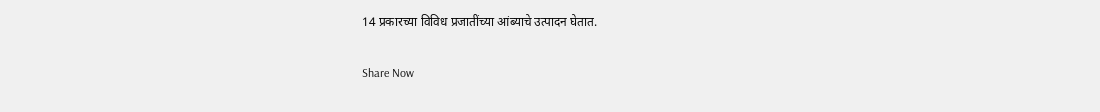14 प्रकारच्या विविध प्रजातींच्या आंब्याचे उत्पादन घेतात.

Share Now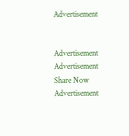Advertisement


Advertisement
Advertisement
Share Now
Advertisement